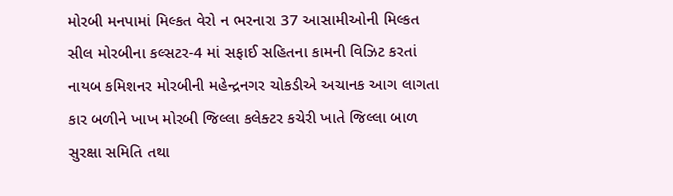મોરબી મનપામાં મિલ્કત વેરો ન ભરનારા 37 આસામીઓની મિલ્કત સીલ મોરબીના કલ્સટર-4 માં સફાઈ સહિતના કામની વિઝિટ કરતાં નાયબ કમિશનર મોરબીની મહેન્દ્રનગર ચોકડીએ અચાનક આગ લાગતા કાર બળીને ખાખ મોરબી જિલ્લા કલેક્ટર કચેરી ખાતે જિલ્લા બાળ સુરક્ષા સમિતિ તથા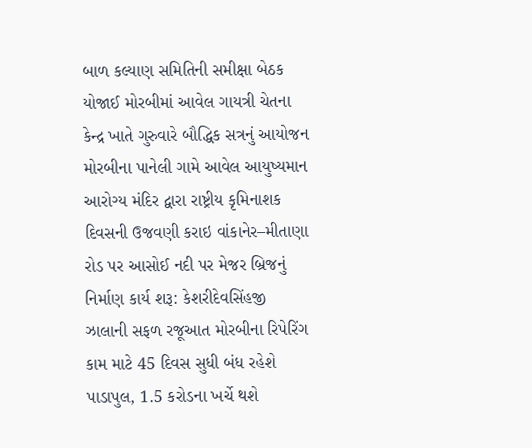બાળ કલ્યાણ સમિતિની સમીક્ષા બેઠક યોજાઈ મોરબીમાં આવેલ ગાયત્રી ચેતના કેન્દ્ર ખાતે ગુરુવારે બૌદ્ધિક સત્રનું આયોજન મોરબીના પાનેલી ગામે આવેલ આયુષ્યમાન આરોગ્ય મંદિર દ્વારા રાષ્ટ્રીય કૃમિનાશક દિવસની ઉજવણી કરાઇ વાંકાનેર–મીતાણા રોડ પર આસોઈ નદી પર મેજર બ્રિજનું નિર્માણ કાર્ય શરૂ: કેશરીદેવસિંહજી ઝાલાની સફળ રજૂઆત મોરબીના રિપેરિંગ કામ માટે 45 દિવસ સુધી બંધ રહેશે પાડાપુલ, 1.5 કરોડના ખર્ચે થશે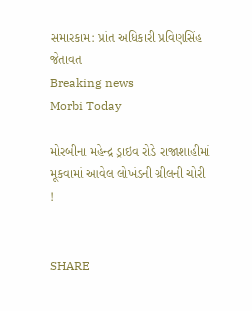સમારકામ: પ્રાંત અધિકારી પ્રવિણસિંહ જેતાવત
Breaking news
Morbi Today

મોરબીના મહેન્દ્ર ડ્રાઇવ રોડે રાજાશાહીમાં મૂકવામાં આવેલ લોખંડની ગ્રીલની ચોરી !


SHARE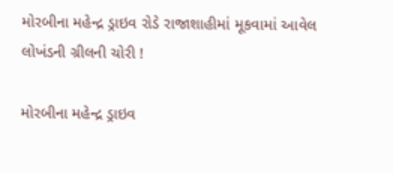મોરબીના મહેન્દ્ર ડ્રાઇવ રોડે રાજાશાહીમાં મૂકવામાં આવેલ લોખંડની ગ્રીલની ચોરી !

મોરબીના મહેન્દ્ર ડ્રાઇવ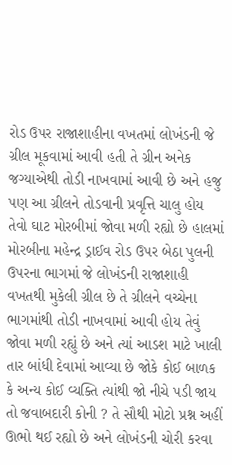રોડ ઉપર રાજાશાહીના વખતમાં લોખંડની જે ગ્રીલ મૂકવામાં આવી હતી તે ગ્રીન અનેક જગ્યાએથી તોડી નાખવામાં આવી છે અને હજુ પણ આ ગ્રીલને તોડવાની પ્રવૃત્તિ ચાલુ હોય તેવો ઘાટ મોરબીમાં જોવા મળી રહ્યો છે હાલમાં મોરબીના મહેન્દ્ર ડ્રાઈવ રોડ ઉપર બેઠા પુલની ઉપરના ભાગમાં જે લોખંડની રાજાશાહી વખતથી મુકેલી ગ્રીલ છે તે ગ્રીલને વચ્ચેના ભાગમાંથી તોડી નાખવામાં આવી હોય તેવું જોવા મળી રહ્યું છે અને ત્યાં આડશ માટે ખાલી તાર બાંધી દેવામાં આવ્યા છે જોકે કોઈ બાળક કે અન્ય કોઈ વ્યક્તિ ત્યાંથી જો નીચે પડી જાય તો જવાબદારી કોની ? તે સૌથી મોટો પ્રશ્ન અહીં ઊભો થઈ રહ્યો છે અને લોખંડની ચોરી કરવા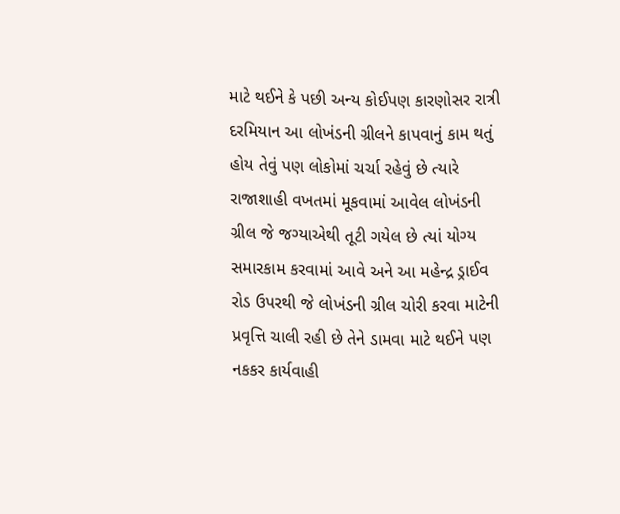માટે થઈને કે પછી અન્ય કોઈપણ કારણોસર રાત્રી દરમિયાન આ લોખંડની ગ્રીલને કાપવાનું કામ થતું હોય તેવું પણ લોકોમાં ચર્ચા રહેવું છે ત્યારે રાજાશાહી વખતમાં મૂકવામાં આવેલ લોખંડની ગ્રીલ જે જગ્યાએથી તૂટી ગયેલ છે ત્યાં યોગ્ય સમારકામ કરવામાં આવે અને આ મહેન્દ્ર ડ્રાઈવ રોડ ઉપરથી જે લોખંડની ગ્રીલ ચોરી કરવા માટેની પ્રવૃત્તિ ચાલી રહી છે તેને ડામવા માટે થઈને પણ નકકર કાર્યવાહી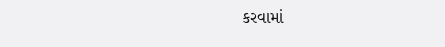કરવામાં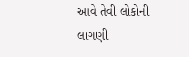આવે તેવી લોકોની લાગણી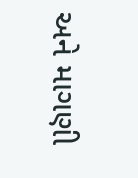અને માગણી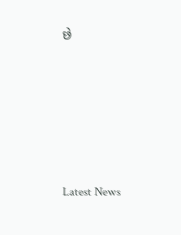છે






Latest News